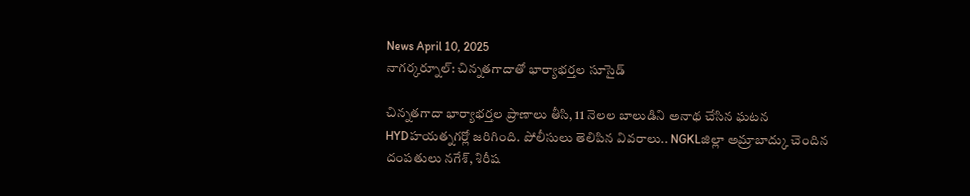News April 10, 2025
నాగర్కర్నూల్: చిన్నతగాదాతో భార్యాభర్తల సూసైడ్

చిన్నతగాదా భార్యాభర్తల ప్రాణాలు తీసి, 11 నెలల బాలుడిని అనాథ చేసిన ఘటన HYDహయత్నగర్లో జరిగింది. పోలీసులు తెలిపిన వివరాలు.. NGKLజిల్లా అమ్రాబాద్కు చెందిన దంపతులు నగేశ్, శిరీష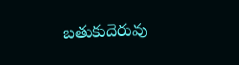బతుకుదెరువు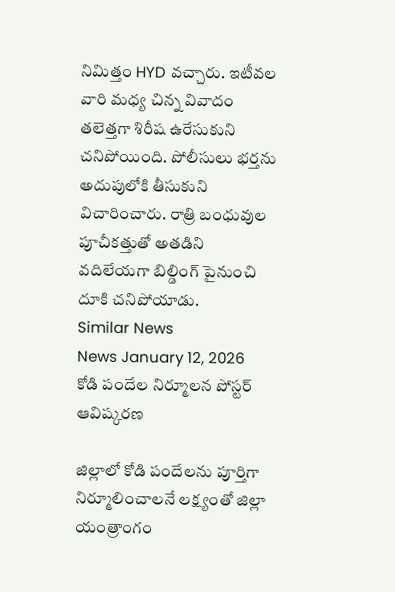నిమిత్తం HYD వచ్చారు. ఇటీవల వారి మధ్య చిన్న వివాదం తలెత్తగా శిరీష ఉరేసుకుని చనిపోయింది. పోలీసులు భర్తను అదుపులోకి తీసుకుని విచారించారు. రాత్రి బంధువుల పూచీకత్తుతో అతడిని వదిలేయగా బిల్డింగ్ పైనుంచి దూకి చనిపోయాడు.
Similar News
News January 12, 2026
కోడి పందేల నిర్మూలన పోస్టర్ ఆవిష్కరణ

జిల్లాలో కోడి పందేలను పూర్తిగా నిర్మూలించాలనే లక్ష్యంతో జిల్లా యంత్రాంగం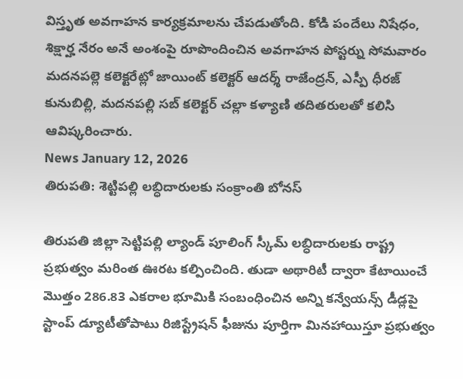విస్తృత అవగాహన కార్యక్రమాలను చేపడుతోంది. కోడి పందేలు నిషేధం, శిక్షార్హ నేరం అనే అంశంపై రూపొందించిన అవగాహన పోస్టర్ను సోమవారం మదనపల్లె కలెక్టరేట్లో జాయింట్ కలెక్టర్ ఆదర్శ్ రాజేంద్రన్, ఎస్పీ ధీరజ్ కునుబిల్లి, మదనపల్లి సబ్ కలెక్టర్ చల్లా కళ్యాణి తదితరులతో కలిసి ఆవిష్కరించారు.
News January 12, 2026
తిరుపతి: శెట్టిపల్లి లబ్ధిదారులకు సంక్రాంతి బోనస్

తిరుపతి జిల్లా సెట్టిపల్లి ల్యాండ్ పూలింగ్ స్కీమ్ లబ్ధిదారులకు రాష్ట్ర ప్రభుత్వం మరింత ఊరట కల్పించింది. తుడా అథారిటీ ద్వారా కేటాయించే మొత్తం 286.83 ఎకరాల భూమికి సంబంధించిన అన్ని కన్వేయన్స్ డీడ్లపై స్టాంప్ డ్యూటీతోపాటు రిజిస్ట్రేషన్ ఫీజును పూర్తిగా మినహాయిస్తూ ప్రభుత్వం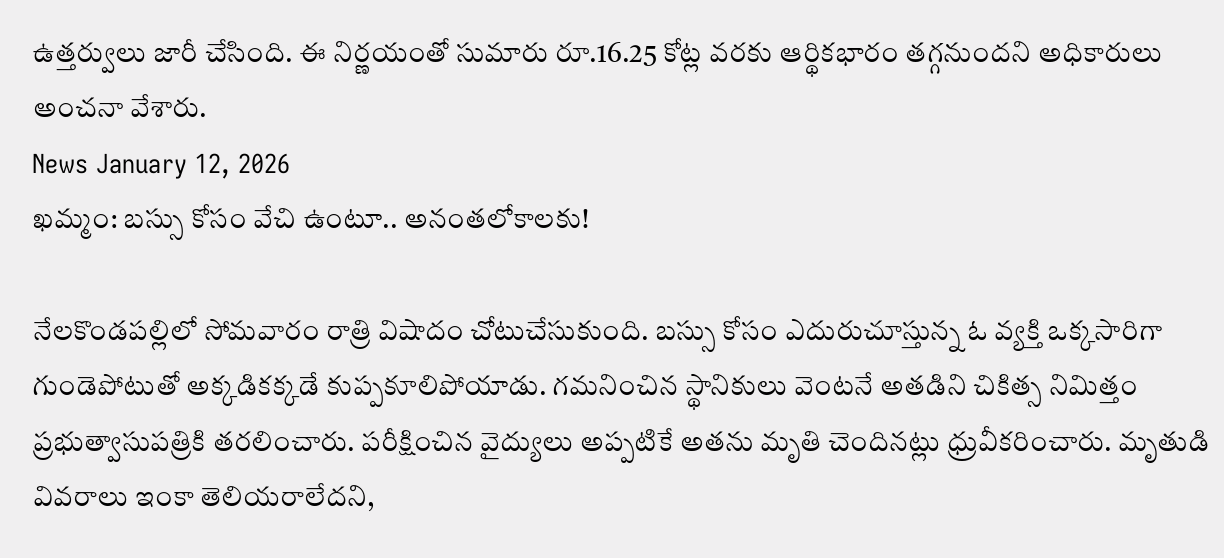ఉత్తర్వులు జారీ చేసింది. ఈ నిర్ణయంతో సుమారు రూ.16.25 కోట్ల వరకు ఆర్థికభారం తగ్గనుందని అధికారులు అంచనా వేశారు.
News January 12, 2026
ఖమ్మం: బస్సు కోసం వేచి ఉంటూ.. అనంతలోకాలకు!

నేలకొండపల్లిలో సోమవారం రాత్రి విషాదం చోటుచేసుకుంది. బస్సు కోసం ఎదురుచూస్తున్న ఓ వ్యక్తి ఒక్కసారిగా గుండెపోటుతో అక్కడికక్కడే కుప్పకూలిపోయాడు. గమనించిన స్థానికులు వెంటనే అతడిని చికిత్స నిమిత్తం ప్రభుత్వాసుపత్రికి తరలించారు. పరీక్షించిన వైద్యులు అప్పటికే అతను మృతి చెందినట్లు ధ్రువీకరించారు. మృతుడి వివరాలు ఇంకా తెలియరాలేదని,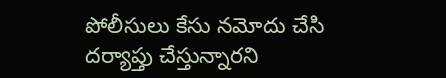పోలీసులు కేసు నమోదు చేసి దర్యాప్తు చేస్తున్నారని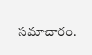సమాచారం.